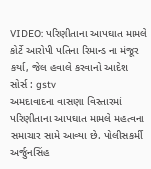VIDEO: પરિણીતાના આપઘાત મામલે કોર્ટે આરોપી પતિના રિમાન્ડ ના મંજૂર કર્યા, જેલ હવાલે કરવાનો આદેશ
સોર્સ : gstv
અમદાવાદના વાસણા વિસ્તારમાં પરિણીતાના આપઘાત મામલે મહત્વના સમાચાર સામે આવ્યા છે. પોલીસકર્મી અર્જુનસિંહ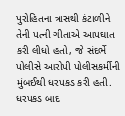પુરોહિતના ત્રાસથી કંટાળીને તેની પત્ની ગીતાએ આપઘાત કરી લીધો હતો, જે સંદર્ભે પોલીસે આરોપી પોલીસકર્મીની મુંબઈથી ધરપકડ કરી હતી. ધરપકડ બાદ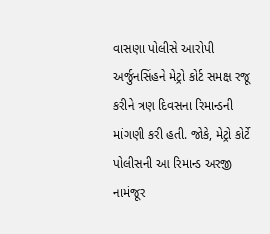વાસણા પોલીસે આરોપી અર્જુનસિંહને મેટ્રો કોર્ટ સમક્ષ રજૂ કરીને ત્રણ દિવસના રિમાન્ડની માંગણી કરી હતી. જોકે, મેટ્રો કોર્ટે પોલીસની આ રિમાન્ડ અરજી નામંજૂર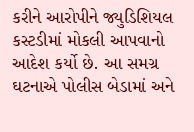કરીને આરોપીને જ્યુડિશિયલ કસ્ટડીમાં મોકલી આપવાનો આદેશ કર્યો છે. આ સમગ્ર ઘટનાએ પોલીસ બેડામાં અને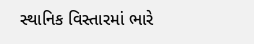સ્થાનિક વિસ્તારમાં ભારે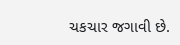ચકચાર જગાવી છે.